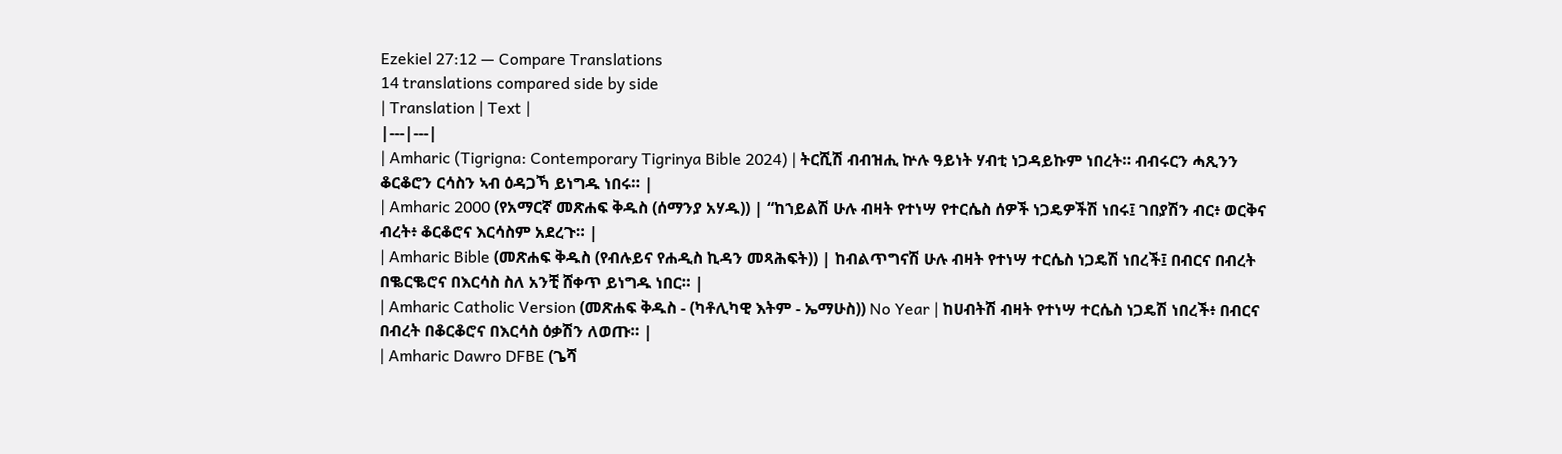Ezekiel 27:12 — Compare Translations
14 translations compared side by side
| Translation | Text |
|---|---|
| Amharic (Tigrigna: Contemporary Tigrinya Bible 2024) | ትርሺሽ ብብዝሒ ኵሉ ዓይነት ሃብቲ ነጋዳይኩም ነበረት። ብብሩርን ሓጺንን ቆርቆሮን ርሳስን ኣብ ዕዳጋኻ ይነግዱ ነበሩ። |
| Amharic 2000 (የአማርኛ መጽሐፍ ቅዱስ (ሰማንያ አሃዱ)) | “ከኀይልሽ ሁሉ ብዛት የተነሣ የተርሴስ ሰዎች ነጋዴዎችሽ ነበሩ፤ ገበያሽን ብር፥ ወርቅና ብረት፥ ቆርቆሮና እርሳስም አደረጉ። |
| Amharic Bible (መጽሐፍ ቅዱስ (የብሉይና የሐዲስ ኪዳን መጻሕፍት)) | ከብልጥግናሽ ሁሉ ብዛት የተነሣ ተርሴስ ነጋዴሽ ነበረች፤ በብርና በብረት በቈርቈሮና በእርሳስ ስለ አንቺ ሸቀጥ ይነግዱ ነበር። |
| Amharic Catholic Version (መጽሐፍ ቅዱስ - (ካቶሊካዊ እትም - ኤማሁስ)) No Year | ከሀብትሽ ብዛት የተነሣ ተርሴስ ነጋዴሽ ነበረች፥ በብርና በብረት በቆርቆሮና በእርሳስ ዕቃሽን ለወጡ። |
| Amharic Dawro DFBE (ጌሻ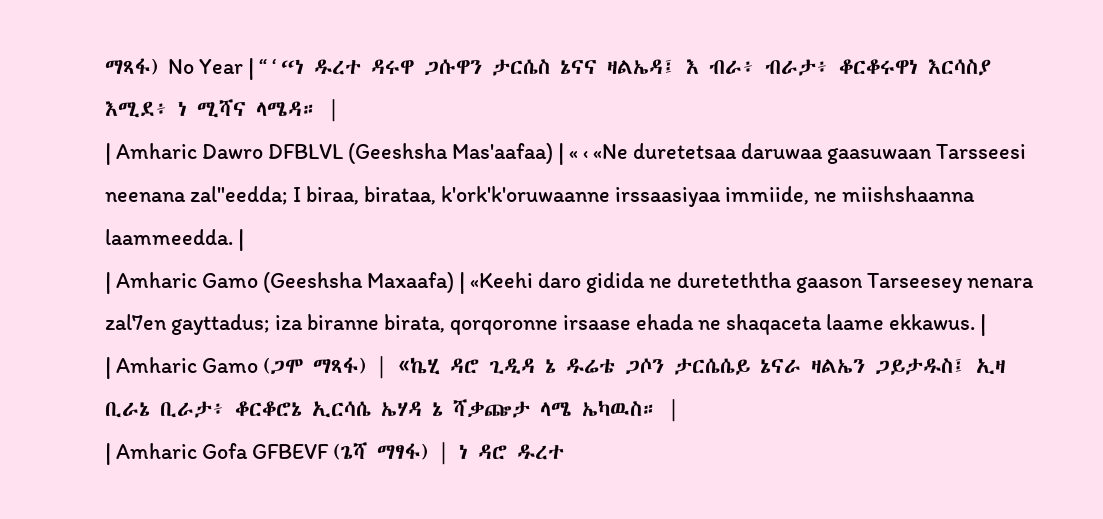ማጻፋ) No Year | “ ‘ “ነ ዱረተ ዳሩዋ ጋሱዋን ታርሴስ ኔናና ዛልኤዳ፤ እ ብራ፥ ብራታ፥ ቆርቆሩዋነ እርሳስያ እሚደ፥ ነ ሚሻና ላሜዳ። |
| Amharic Dawro DFBLVL (Geeshsha Mas'aafaa) | « ‹ «Ne duretetsaa daruwaa gaasuwaan Tarsseesi neenana zal"eedda; I biraa, birataa, k'ork'k'oruwaanne irssaasiyaa immiide, ne miishshaanna laammeedda. |
| Amharic Gamo (Geeshsha Maxaafa) | «Keehi daro gidida ne dureteththa gaason Tarseesey nenara zal7en gayttadus; iza biranne birata, qorqoronne irsaase ehada ne shaqaceta laame ekkawus. |
| Amharic Gamo (ጋሞ ማጻፋ) | «ኬሂ ዳሮ ጊዲዳ ኔ ዱሬቴ ጋሶን ታርሴሴይ ኔናራ ዛልኤን ጋይታዱስ፤ ኢዛ ቢራኔ ቢራታ፥ ቆርቆሮኔ ኢርሳሴ ኤሃዳ ኔ ሻቃጬታ ላሜ ኤካዉስ። |
| Amharic Gofa GFBEVF (ጌሻ ማፃፋ) | ነ ዳሮ ዱረተ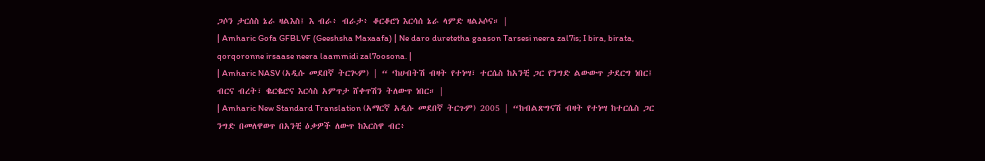ጋሶን ታርሰስ ኔራ ዛልእስ፤ እ ብራ፥ ብራታ፥ ቆርቆሮነ እርሳሰ ኔራ ላምድ ዛልኦሶና። |
| Amharic Gofa GFBLVF (Geeshsha Maxaafa) | Ne daro duretetha gaason Tarsesi neera zal7is; I bira, birata, qorqoronne irsaase neera laammidi zal7oosona. |
| Amharic NASV (አዲሱ መደበኛ ትርጒም) | “ ‘ከሀብትሽ ብዛት የተነሣ፣ ተርሴስ ከአንቺ ጋር የንግድ ልውውጥ ታደርግ ነበር፤ ብርና ብረት፣ ቈርቈሮና እርሳስ አምጥታ ሸቀጥሽን ትለውጥ ነበር። |
| Amharic New Standard Translation (አማርኛ አዲሱ መደበኛ ትርጉም) 2005 | “ከብልጽግናሽ ብዛት የተነሣ ከተርሴስ ጋር ንግድ በመለዋወጥ በአንቺ ዕቃዎች ለውጥ ከእርስዋ ብር፥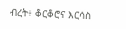ብረት፥ ቆርቆሮና እርሳስ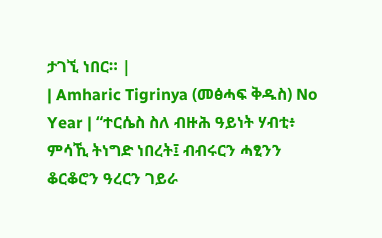ታገኚ ነበር። |
| Amharic Tigrinya (መፅሓፍ ቅዱስ) No Year | “ተርሴስ ስለ ብዙሕ ዓይነት ሃብቲ፥ ምሳኺ ትነግድ ነበረት፤ ብብሩርን ሓፂንን ቆርቆሮን ዓረርን ገይራ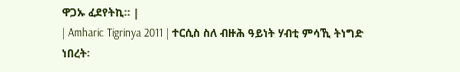ዋጋኡ ፈደየትኪ። |
| Amharic Tigrinya 2011 | ተርሲስ ስለ ብዙሕ ዓይነት ሃብቲ ምሳኺ ትነግድ ነበረት፡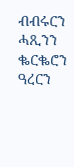ብብሩርን ሓጺንን ቈርቈሮን ዓረርን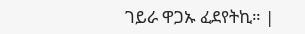ገይራ ዋጋኡ ፈደየትኪ። |